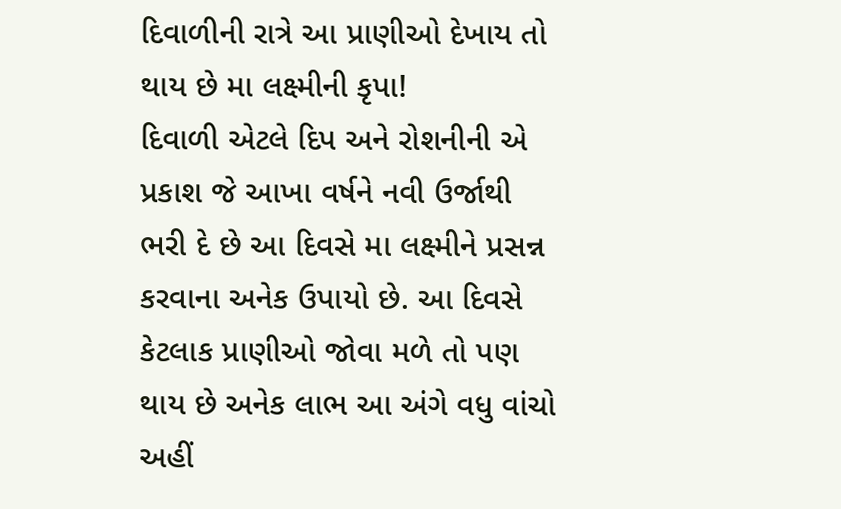દિવાળીની રાત્રે આ પ્રાણીઓ દેખાય તો થાય છે મા લક્ષ્મીની કૃપા!
દિવાળી એટલે દિપ અને રોશનીની એ પ્રકાશ જે આખા વર્ષને નવી ઉર્જાથી ભરી દે છે આ દિવસે મા લક્ષ્મીને પ્રસન્ન કરવાના અનેક ઉપાયો છે. આ દિવસે કેટલાક પ્રાણીઓ જોવા મળે તો પણ થાય છે અનેક લાભ આ અંગે વધુ વાંચો અહીં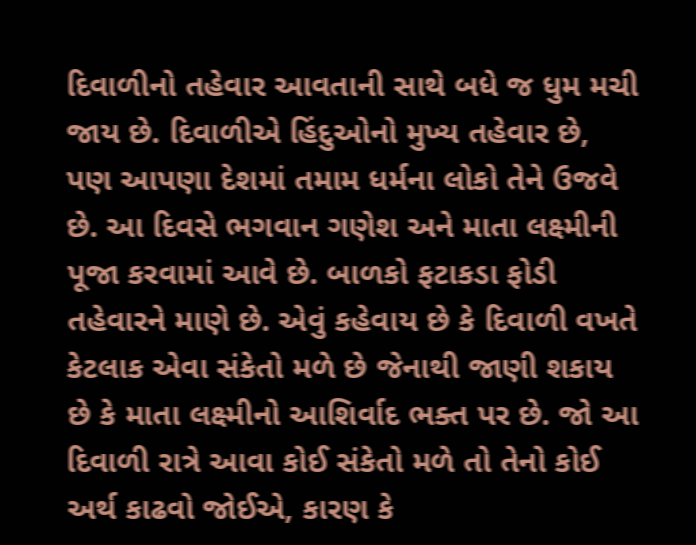દિવાળીનો તહેવાર આવતાની સાથે બધે જ ધુમ મચી જાય છે. દિવાળીએ હિંદુઓનો મુખ્ય તહેવાર છે, પણ આપણા દેશમાં તમામ ધર્મના લોકો તેને ઉજવે છે. આ દિવસે ભગવાન ગણેશ અને માતા લક્ષ્મીની પૂજા કરવામાં આવે છે. બાળકો ફટાકડા ફોડી તહેવારને માણે છે. એવું કહેવાય છે કે દિવાળી વખતે કેટલાક એવા સંકેતો મળે છે જેનાથી જાણી શકાય છે કે માતા લક્ષ્મીનો આશિર્વાદ ભક્ત પર છે. જો આ દિવાળી રાત્રે આવા કોઈ સંકેતો મળે તો તેનો કોઈ અર્થ કાઢવો જોઈએ, કારણ કે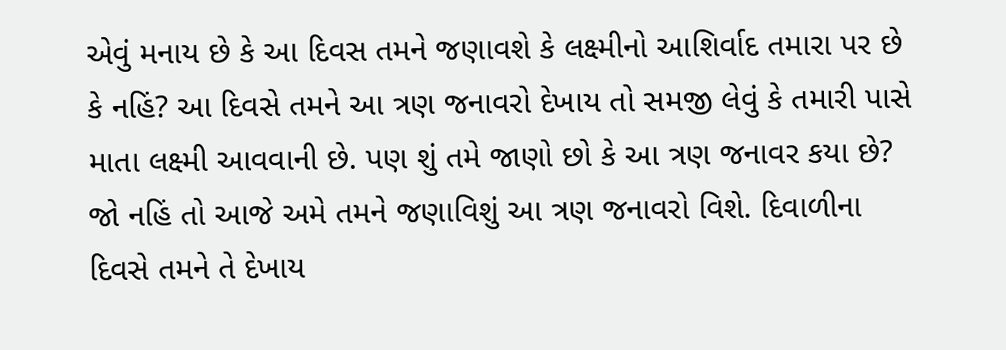એવું મનાય છે કે આ દિવસ તમને જણાવશે કે લક્ષ્મીનો આશિર્વાદ તમારા પર છે કે નહિં? આ દિવસે તમને આ ત્રણ જનાવરો દેખાય તો સમજી લેવું કે તમારી પાસે માતા લક્ષ્મી આવવાની છે. પણ શું તમે જાણો છો કે આ ત્રણ જનાવર કયા છે? જો નહિં તો આજે અમે તમને જણાવિશું આ ત્રણ જનાવરો વિશે. દિવાળીના દિવસે તમને તે દેખાય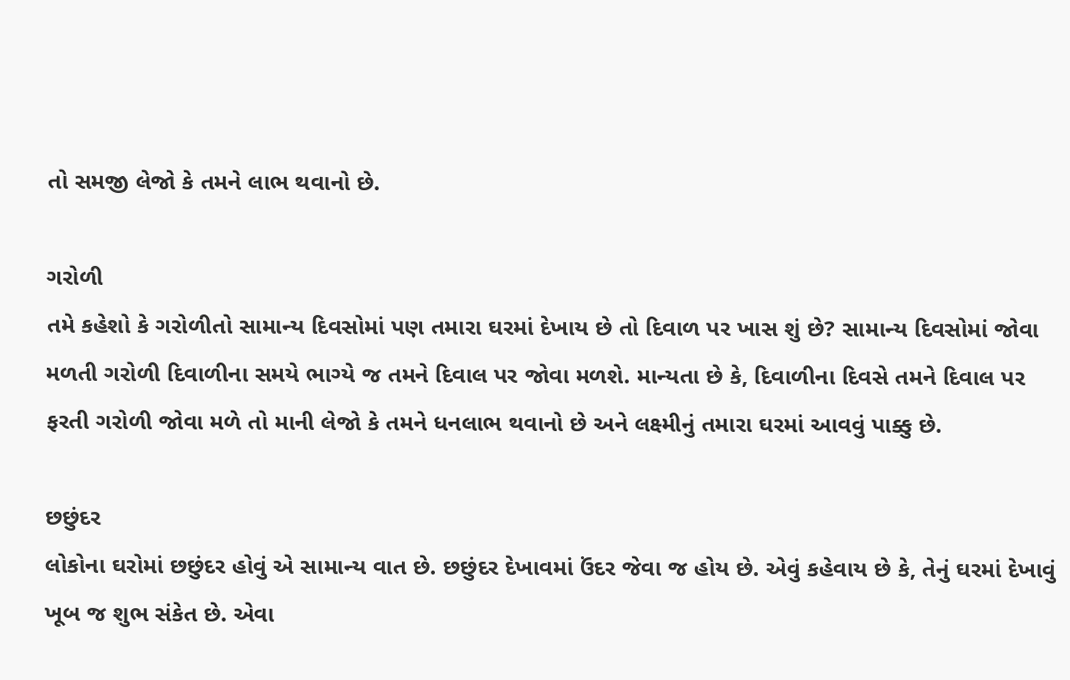તો સમજી લેજો કે તમને લાભ થવાનો છે.

ગરોળી
તમે કહેશો કે ગરોળીતો સામાન્ય દિવસોમાં પણ તમારા ઘરમાં દેખાય છે તો દિવાળ પર ખાસ શું છે? સામાન્ય દિવસોમાં જોવા મળતી ગરોળી દિવાળીના સમયે ભાગ્યે જ તમને દિવાલ પર જોવા મળશે. માન્યતા છે કે, દિવાળીના દિવસે તમને દિવાલ પર ફરતી ગરોળી જોવા મળે તો માની લેજો કે તમને ધનલાભ થવાનો છે અને લક્ષ્મીનું તમારા ઘરમાં આવવું પાક્કુ છે.

છછુંદર
લોકોના ઘરોમાં છછુંદર હોવું એ સામાન્ય વાત છે. છછુંદર દેખાવમાં ઉંદર જેવા જ હોય છે. એવું કહેવાય છે કે, તેનું ઘરમાં દેખાવું ખૂબ જ શુભ સંકેત છે. એવા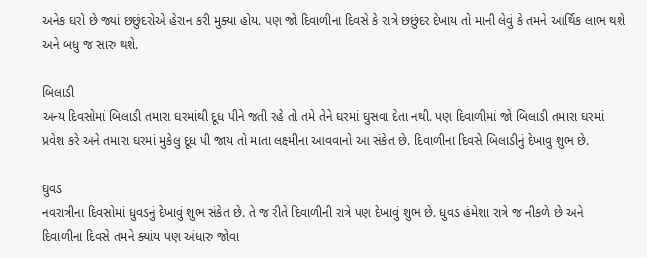અનેક ઘરો છે જ્યાં છછુંદરોએ હેરાન કરી મુક્યા હોય. પણ જો દિવાળીના દિવસે કે રાત્રે છછુંદર દેખાય તો માની લેવું કે તમને આર્થિક લાભ થશે અને બધુ જ સારુ થશે.

બિલાડી
અન્ય દિવસોમાં બિલાડી તમારા ઘરમાંથી દૂધ પીને જતી રહે તો તમે તેને ઘરમાં ઘુસવા દેતા નથી. પણ દિવાળીમાં જો બિલાડી તમારા ઘરમાં પ્રવેશ કરે અને તમારા ઘરમાં મુકેલુ દૂધ પી જાય તો માતા લક્ષ્મીના આવવાનો આ સંકેત છે. દિવાળીના દિવસે બિલાડીનું દેખાવુ શુભ છે.

ઘુવડ
નવરાત્રીના દિવસોમાં ધુવડનું દેખાવું શુભ સંકેત છે. તે જ રીતે દિવાળીની રાત્રે પણ દેખાવું શુભ છે. ધુવડ હંમેશા રાત્રે જ નીકળે છે અને દિવાળીના દિવસે તમને ક્યાંય પણ અંધારુ જોવા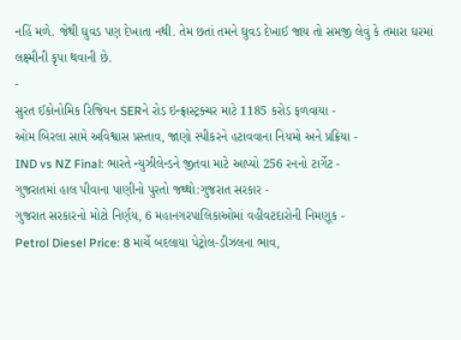નહિં મળે. જેથી ઘુવડ પણ દેખાતા નથી. તેમ છતાં તમને ઘુવડ દેખાઈ જાય તો સમજી લેવું કે તમારા ઘરમાં લક્ષ્મીની કૃપા થવાની છે.
-
સુરત ઈકોનોમિક રિજિયન SERને રોડ ઇન્ફ્રાસ્ટ્રક્ચર માટે 1185 કરોડ ફળવાયા -
ઓમ બિરલા સામે અવિશ્વાસ પ્રસ્તાવ, જાણો સ્પીકરને હટાવવાના નિયમો અને પ્રક્રિયા -
IND vs NZ Final: ભારતે ન્યુઝીલેન્ડને જીતવા માટે આપ્યો 256 રનનો ટાર્ગેટ -
ગુજરાતમાં હાલ પીવાના પાણીનો પુરતો જથ્થો:ગુજરાત સરકાર -
ગુજરાત સરકારનો મોટો નિર્ણય, 6 મહાનગરપાલિકાઓમાં વહીવટદારોની નિમણૂક -
Petrol Diesel Price: 8 માર્ચે બદલાયા પેટ્રોલ-ડીઝલના ભાવ,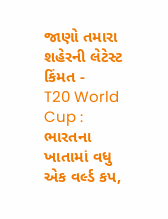જાણો તમારા શહેરની લેટેસ્ટ કિંમત -
T20 World Cup : ભારતના ખાતામાં વધુ એક વર્લ્ડ કપ,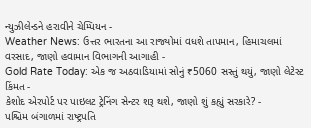ન્યુઝીલેન્ડને હરાવીને ચેમ્પિયન -
Weather News: ઉત્તર ભારતના આ રાજ્યોમાં વધશે તાપમાન, હિમાચલમાં વરસાદ, જાણો હવામાન વિભાગની આગાહી -
Gold Rate Today: એક જ અઠવાડિયામાં સોનું ₹5060 સસ્તું થયું, જાણો લેટેસ્ટ કિંમત -
કેશોદ એરપોર્ટ પર પાઇલટ ટ્રેનિંગ સેન્ટર શરૂ થશે, જાણો શું કહ્યું સરકારે? -
પશ્ચિમ બંગાળમાં રાષ્ટ્રપતિ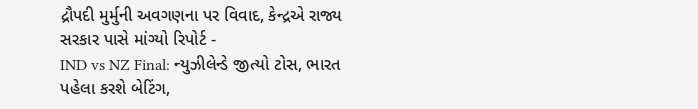દ્રૌપદી મુર્મુની અવગણના પર વિવાદ, કેન્દ્રએ રાજ્ય સરકાર પાસે માંગ્યો રિપોર્ટ -
IND vs NZ Final: ન્યુઝીલેન્ડે જીત્યો ટોસ, ભારત પહેલા કરશે બેટિંગ,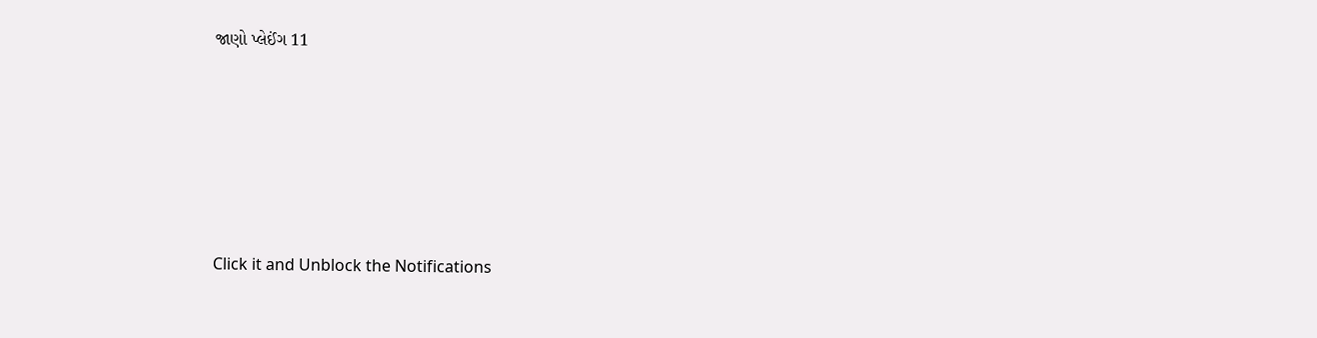જાણો પ્લેઈંગ 11









Click it and Unblock the Notifications